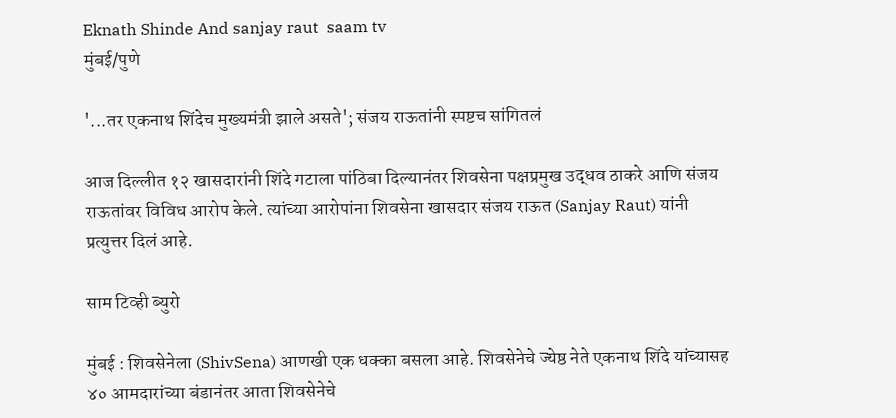Eknath Shinde And sanjay raut  saam tv
मुंबई/पुणे

'...तर एकनाथ शिंदेच मुख्यमंत्री झाले असते'; संजय राऊतांनी स्पष्टच सांगितलं

आज दिल्लीत १२ खासदारांनी शिंदे गटाला पांठिबा दिल्यानंतर शिवसेना पक्षप्रमुख उद्धव ठाकरे आणि संजय राऊतांवर विविध आरोप केले. त्यांच्या आरोपांना शिवसेना खासदार संजय राऊत (Sanjay Raut) यांनी प्रत्युत्तर दिलं आहे.

साम टिव्ही ब्युरो

मुंबई : शिवसेनेला (ShivSena) आणखी एक धक्का बसला आहे. शिवसेनेचे ज्येष्ठ नेते एकनाथ शिंदे यांच्यासह ४० आमदारांच्या बंडानंतर आता शिवसेनेचे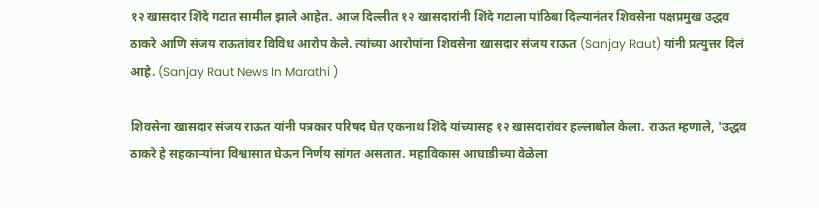१२ खासदार शिंदे गटात सामील झाले आहेत. आज दिल्लीत १२ खासदारांनी शिंदे गटाला पांठिबा दिल्यानंतर शिवसेना पक्षप्रमुख उद्धव ठाकरे आणि संजय राऊतांवर विविध आरोप केले. त्यांच्या आरोपांना शिवसेना खासदार संजय राऊत (Sanjay Raut) यांनी प्रत्युत्तर दिलं आहे. (Sanjay Raut News In Marathi )

शिवसेना खासदार संजय राऊत यांनी पत्रकार परिषद घेत एकनाथ शिंदे यांच्यासह १२ खासदारांवर हल्लाबोल केला. राऊत म्हणाले, 'उद्धव ठाकरे हे सहकाऱ्यांना विश्वासात घेऊन निर्णय सांगत असतात. महाविकास आघाडीच्या वेळेला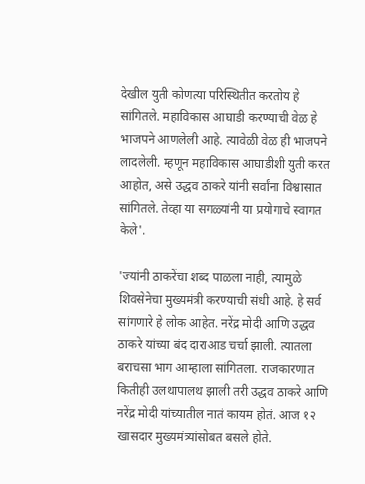देखील युती कोणत्या परिस्थितीत करतोय हे सांगितले. महाविकास आघाडी करण्याची वेळ हे भाजपने आणलेली आहे. त्यावेळी वेळ ही भाजपने लादलेली. म्हणून महाविकास आघाडीशी युती करत आहोत, असे उद्धव ठाकरे यांनी सर्वांना विश्वासात सांगितले. तेव्हा या सगळ्यांनी या प्रयोगाचे स्वागत केले'.

'ज्यांनी ठाकरेंचा शब्द पाळला नाही, त्यामुळे शिवसेनेचा मुख्यमंत्री करण्याची संधी आहे. हे सर्व सांगणारे हे लोक आहेत. नरेंद्र मोदी आणि उद्धव ठाकरे यांच्या बंद दाराआड चर्चा झाली. त्यातला बराचसा भाग आम्हाला सांगितला. राजकारणात कितीही उलथापालथ झाली तरी उद्धव ठाकरे आणि नरेंद्र मोदी यांच्यातील नातं कायम होतं. आज १२ खासदार मुख्यमंत्र्यांसोबत बसले होते.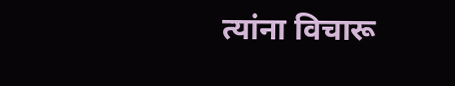त्यांना विचारू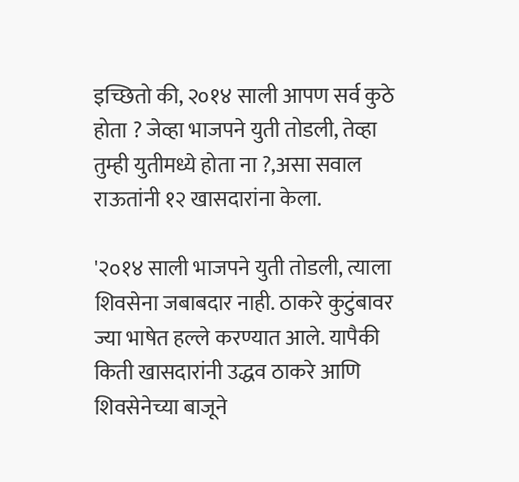इच्छितो की, २०१४ साली आपण सर्व कुठे होता ? जेव्हा भाजपने युती तोडली, तेव्हा तुम्ही युतीमध्ये होता ना ?,असा सवाल राऊतांनी १२ खासदारांना केला.

'२०१४ साली भाजपने युती तोडली, त्याला शिवसेना जबाबदार नाही. ठाकरे कुटुंबावर ज्या भाषेत हल्ले करण्यात आले. यापैकी किती खासदारांनी उद्धव ठाकरे आणि शिवसेनेच्या बाजूने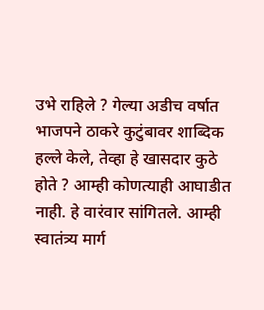उभे राहिले ? गेल्या अडीच वर्षात भाजपने ठाकरे कुटुंबावर शाब्दिक हल्ले केले, तेव्हा हे खासदार कुठे होते ? आम्ही कोणत्याही आघाडीत नाही. हे वारंवार सांगितले. आम्ही स्वातंत्र्य मार्ग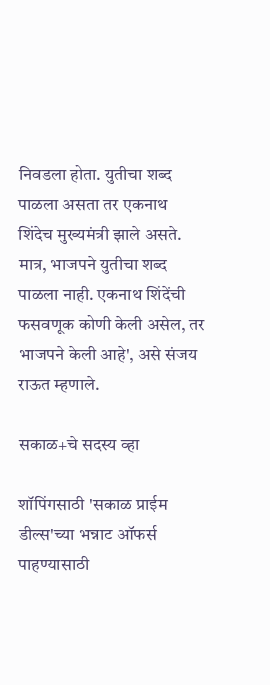निवडला होता. युतीचा शब्द पाळला असता तर एकनाथ शिंदेच मुख्यमंत्री झाले असते. मात्र, भाजपने युतीचा शब्द पाळला नाही. एकनाथ शिंदेंची फसवणूक कोणी केली असेल, तर भाजपने केली आहे', असे संजय राऊत म्हणाले.

सकाळ+चे सदस्य व्हा

शॉपिंगसाठी 'सकाळ प्राईम डील्स'च्या भन्नाट ऑफर्स पाहण्यासाठी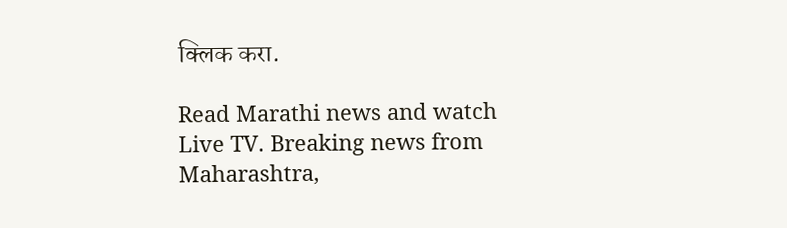क्लिक करा.

Read Marathi news and watch Live TV. Breaking news from Maharashtra,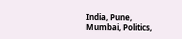India, Pune, Mumbai, Politics,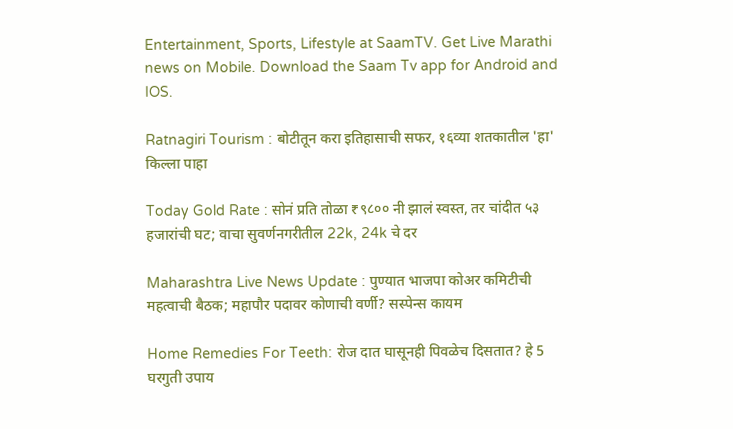Entertainment, Sports, Lifestyle at SaamTV. Get Live Marathi news on Mobile. Download the Saam Tv app for Android and IOS.

Ratnagiri Tourism : बोटीतून करा इतिहासाची सफर, १६व्या शतकातील 'हा' किल्ला पाहा

Today Gold Rate : सोनं प्रति तोळा ₹९८०० नी झालं स्वस्त, तर चांदीत ५३ हजारांची घट; वाचा सुवर्णनगरीतील 22k, 24k चे दर

Maharashtra Live News Update : पुण्यात भाजपा कोअर कमिटीची महत्वाची बैठक; महापौर पदावर कोणाची वर्णी? सस्पेन्स कायम

Home Remedies For Teeth: रोज दात घासूनही पिवळेच दिसतात? हे 5 घरगुती उपाय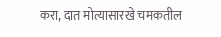करा, दात मोत्यासारखे चमकतील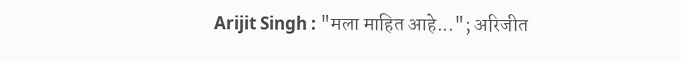Arijit Singh : "मला माहित आहे..."; अरिजीत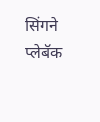सिंगने प्लेबॅक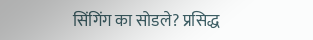सिंगिंग का सोडले? प्रसिद्ध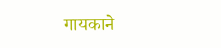गायकाने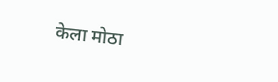केला मोठा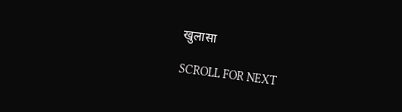खुलासा

SCROLL FOR NEXT